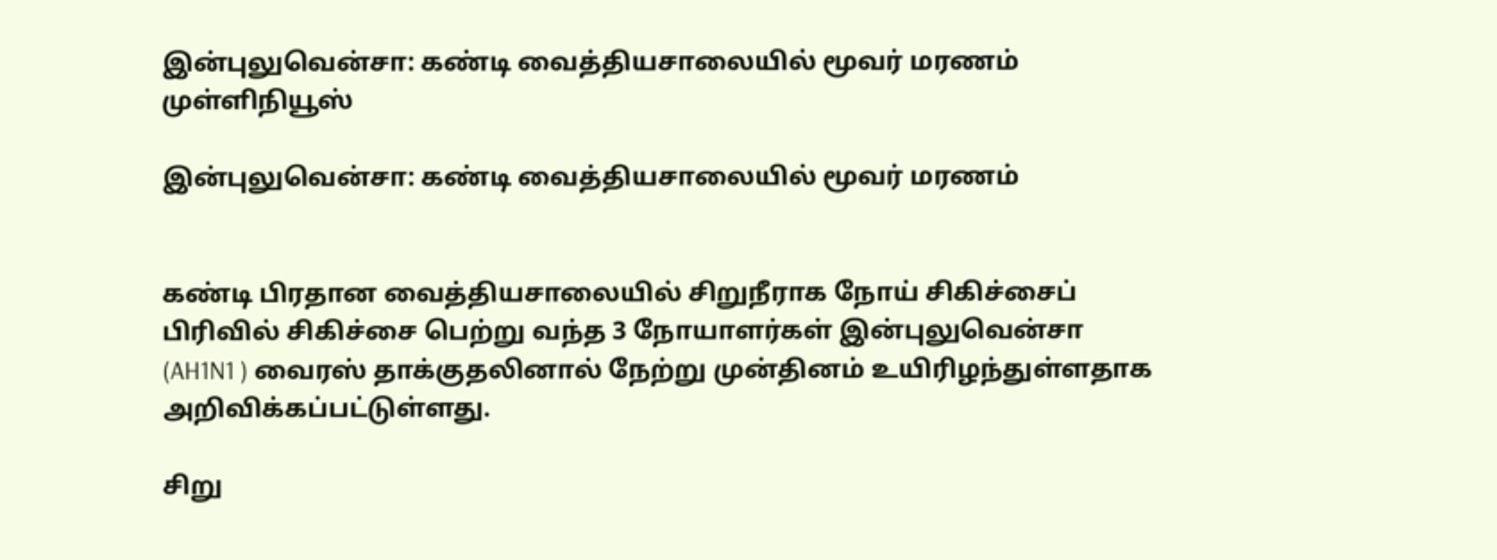இன்புலுவென்சா: கண்டி வைத்தியசாலையில் மூவர் மரணம் முள்ளிநியூஸ்

இன்புலுவென்சா: கண்டி வைத்தியசாலையில் மூவர் மரணம்


கண்டி பிரதான வைத்தியசாலையில் சிறுநீராக நோய் சிகிச்சைப் பிரிவில் சிகிச்சை பெற்று வந்த 3 நோயாளர்கள் இன்புலுவென்சா (AH1N1 ) வைரஸ் தாக்குதலினால் நேற்று முன்தினம் உயிரிழந்துள்ளதாக அறிவிக்கப்பட்டுள்ளது.

சிறு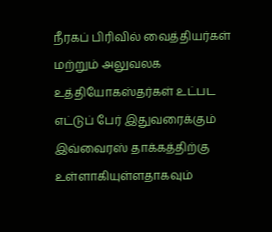நீரகப் பிரிவில் வைத்தியர்கள் மற்றும் அலுவலக உத்தியோகஸ்தர்கள் உட்பட எட்டுப் பேர் இதுவரைக்கும் இவ்வைரஸ் தாக்கத்திற்கு உள்ளாகியுள்ளதாகவும்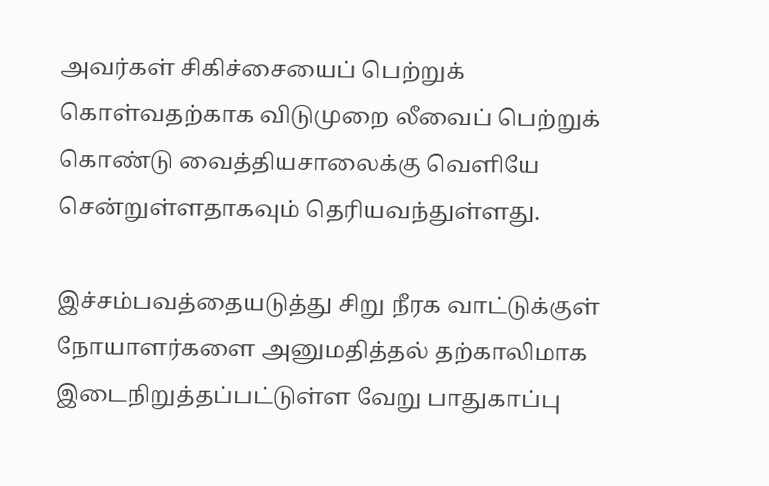அவர்கள் சிகிச்சையைப் பெற்றுக் கொள்வதற்காக விடுமுறை லீவைப் பெற்றுக் கொண்டு வைத்தியசாலைக்கு வெளியே சென்றுள்ளதாகவும் தெரியவந்துள்ளது.

இச்சம்பவத்தையடுத்து சிறு நீரக வாட்டுக்குள் நோயாளர்களை அனுமதித்தல் தற்காலிமாக இடைநிறுத்தப்பட்டுள்ள வேறு பாதுகாப்பு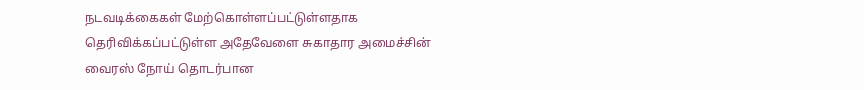நடவடிக்கைகள் மேற்கொள்ளப்பட்டுள்ளதாக தெரிவிக்கப்பட்டுள்ள அதேவேளை சுகாதார அமைச்சின் வைரஸ் நோய் தொடர்பான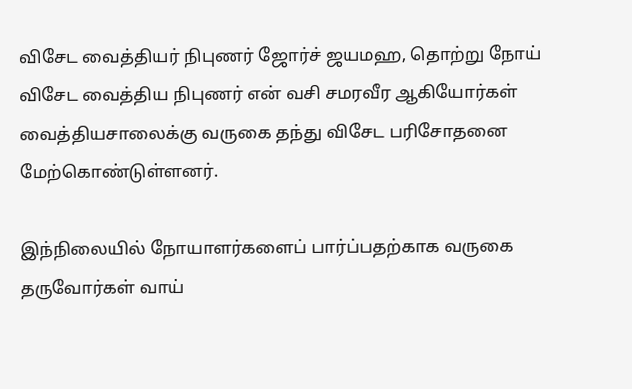விசேட வைத்தியர் நிபுணர் ஜோர்ச் ஜயமஹ, தொற்று நோய் விசேட வைத்திய நிபுணர் என் வசி சமரவீர ஆகியோர்கள் வைத்தியசாலைக்கு வருகை தந்து விசேட பரிசோதனை மேற்கொண்டுள்ளனர்.

இந்நிலையில் நோயாளர்களைப் பார்ப்பதற்காக வருகை தருவோர்கள் வாய்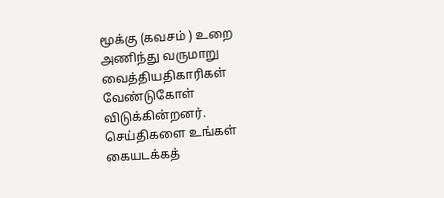மூக்கு (கவசம் ) உறை அணிந்து வருமாறு வைத்தியதிகாரிகள் வேண்டுகோள் விடுக்கின்றனர்.
செய்திகளை உங்கள் கையடக்கத்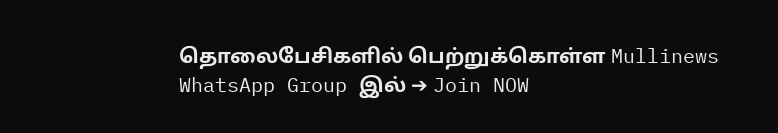தொலைபேசிகளில் பெற்றுக்கொள்ள Mullinews WhatsApp Group இல் ➔ Join NOW